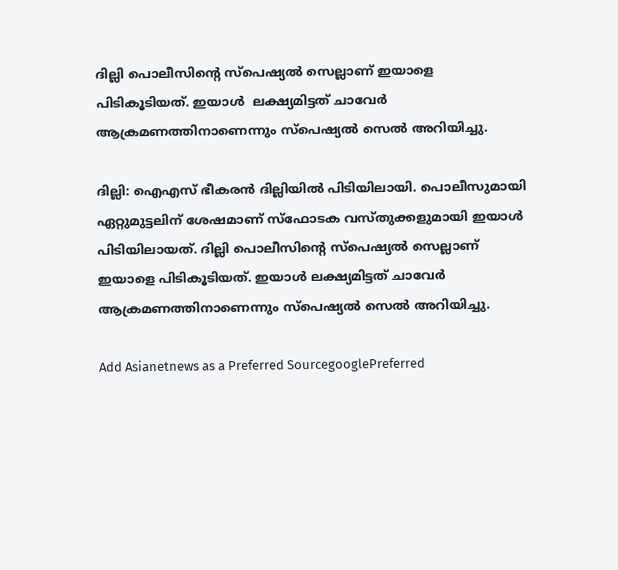ദില്ലി പൊലീസിന്റെ സ്പെഷ്യൽ സെല്ലാണ് ഇയാളെ പിടികൂടിയത്. ഇയാൾ  ലക്ഷ്യമിട്ടത് ചാവേർ ആക്രമണത്തിനാണെന്നും സ്പെഷ്യൽ സെൽ അറിയിച്ചു.

ദില്ലി: ഐഎസ് ഭീകരൻ ദില്ലിയിൽ പിടിയിലായി. പൊലീസുമായി ഏറ്റുമുട്ടലിന് ശേഷമാണ് സ്ഫോടക വസ്തുക്കളുമായി ഇയാൾ പിടിയിലായത്. ദില്ലി പൊലീസിന്റെ സ്പെഷ്യൽ സെല്ലാണ് ഇയാളെ പിടികൂടിയത്. ഇയാൾ ലക്ഷ്യമിട്ടത് ചാവേർ ആക്രമണത്തിനാണെന്നും സ്പെഷ്യൽ സെൽ അറിയിച്ചു.

Add Asianetnews as a Preferred SourcegooglePreferred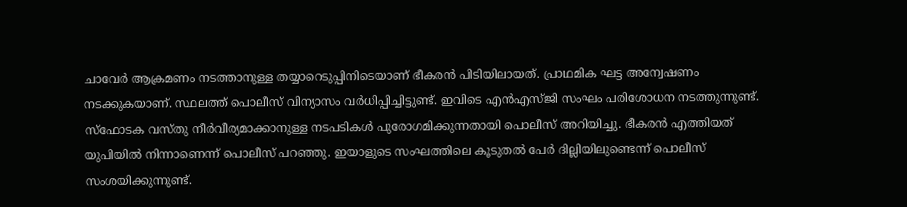ചാവേർ ആക്രമണം നടത്താനുള്ള തയ്യാറെടുപ്പിനിടെയാണ് ഭീകരൻ പിടിയിലായത്. പ്രാഥമിക ഘട്ട അന്വേഷണം നടക്കുകയാണ്. സ്ഥലത്ത് പൊലീസ് വിന്യാസം വർധിപ്പിച്ചിട്ടുണ്ട്. ഇവിടെ എൻഎസ്ജി സംഘം പരിശോധന നടത്തുന്നുണ്ട്. സ്ഫോടക വസ്തു നീർവീര്യമാക്കാനുള്ള നടപടികൾ പുരോഗമിക്കുന്നതായി പൊലീസ് അറിയിച്ചു. ഭീകരൻ എത്തിയത് യുപിയിൽ നിന്നാണെന്ന് പൊലീസ് പറഞ്ഞു. ഇയാളുടെ സംഘത്തിലെ കൂടുതൽ പേർ ദില്ലിയിലുണ്ടെന്ന് പൊലീസ് സംശയിക്കുന്നുണ്ട്.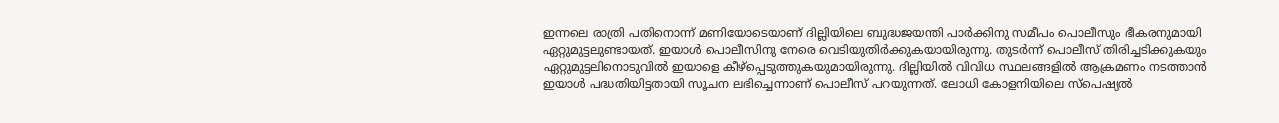ഇന്നലെ രാത്രി പതിനൊന്ന് മണിയോടെയാണ് ദില്ലിയിലെ ബുദ്ധജയന്തി പാർക്കിനു സമീപം പൊലീസും ഭീകരനുമായി ഏറ്റുമുട്ടലുണ്ടായത്. ഇയാൾ പൊലീസിനു നേരെ വെടിയുതിർക്കുകയായിരുന്നു. തുടർന്ന് പൊലീസ് തിരിച്ചടിക്കുകയും ഏറ്റുമുട്ടലിനൊടുവിൽ ഇയാളെ കീഴ്പ്പെടുത്തുകയുമായിരുന്നു. ദില്ലിയിൽ വിവിധ സ്ഥലങ്ങളിൽ ആക്രമണം നടത്താൻ ഇയാൾ പദ്ധതിയിട്ടതായി സൂചന ലഭിച്ചെന്നാണ് പൊലീസ് പറയുന്നത്. ലോധി കോളനിയിലെ സ്പെഷ്യൽ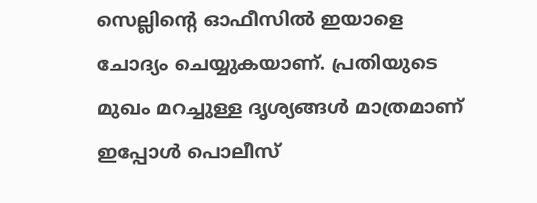സെല്ലിന്റെ ഓഫീസിൽ ഇയാളെ ചോദ്യം ചെയ്യുകയാണ്. പ്രതിയുടെ മുഖം മറച്ചുള്ള ദൃശ്യങ്ങൾ മാത്രമാണ് ഇപ്പോൾ പൊലീസ്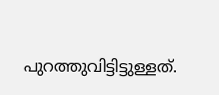പുറത്തുവിട്ടിട്ടുള്ളത്.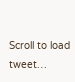Scroll to load tweet…